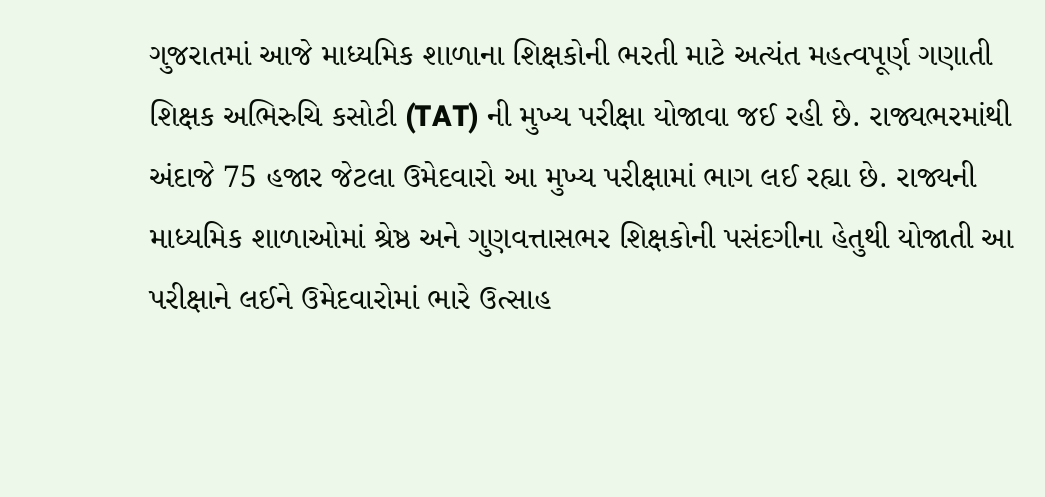ગુજરાતમાં આજે માધ્યમિક શાળાના શિક્ષકોની ભરતી માટે અત્યંત મહત્વપૂર્ણ ગણાતી શિક્ષક અભિરુચિ કસોટી (TAT) ની મુખ્ય પરીક્ષા યોજાવા જઈ રહી છે. રાજ્યભરમાંથી અંદાજે 75 હજાર જેટલા ઉમેદવારો આ મુખ્ય પરીક્ષામાં ભાગ લઈ રહ્યા છે. રાજ્યની માધ્યમિક શાળાઓમાં શ્રેષ્ઠ અને ગુણવત્તાસભર શિક્ષકોની પસંદગીના હેતુથી યોજાતી આ પરીક્ષાને લઈને ઉમેદવારોમાં ભારે ઉત્સાહ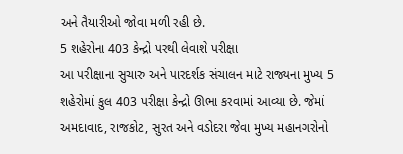અને તૈયારીઓ જોવા મળી રહી છે.
5 શહેરોના 403 કેન્દ્રો પરથી લેવાશે પરીક્ષા
આ પરીક્ષાના સુચારુ અને પારદર્શક સંચાલન માટે રાજ્યના મુખ્ય 5 શહેરોમાં કુલ 403 પરીક્ષા કેન્દ્રો ઊભા કરવામાં આવ્યા છે. જેમાં અમદાવાદ, રાજકોટ, સુરત અને વડોદરા જેવા મુખ્ય મહાનગરોનો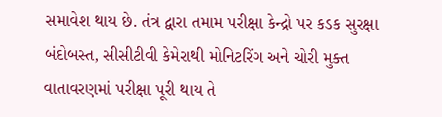સમાવેશ થાય છે. તંત્ર દ્વારા તમામ પરીક્ષા કેન્દ્રો પર કડક સુરક્ષા બંદોબસ્ત, સીસીટીવી કેમેરાથી મોનિટરિંગ અને ચોરી મુક્ત વાતાવરણમાં પરીક્ષા પૂરી થાય તે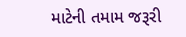માટેની તમામ જરૂરી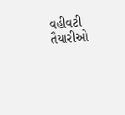વહીવટી તૈયારીઓ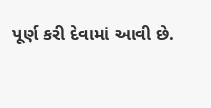પૂર્ણ કરી દેવામાં આવી છે.